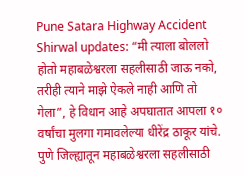Pune Satara Highway Accident Shirwal updates: “मी त्याला बोललो होतो महाबळेश्वरला सहलीसाठी जाऊ नको, तरीही त्याने माझे ऐकले नाही आणि तो गेला”, हे विधान आहे अपघातात आपला १० वर्षांचा मुलगा गमावलेल्या धीरेंद्र ठाकूर यांचे. पुणे जिल्ह्यातून महाबळेश्वरला सहलीसाठी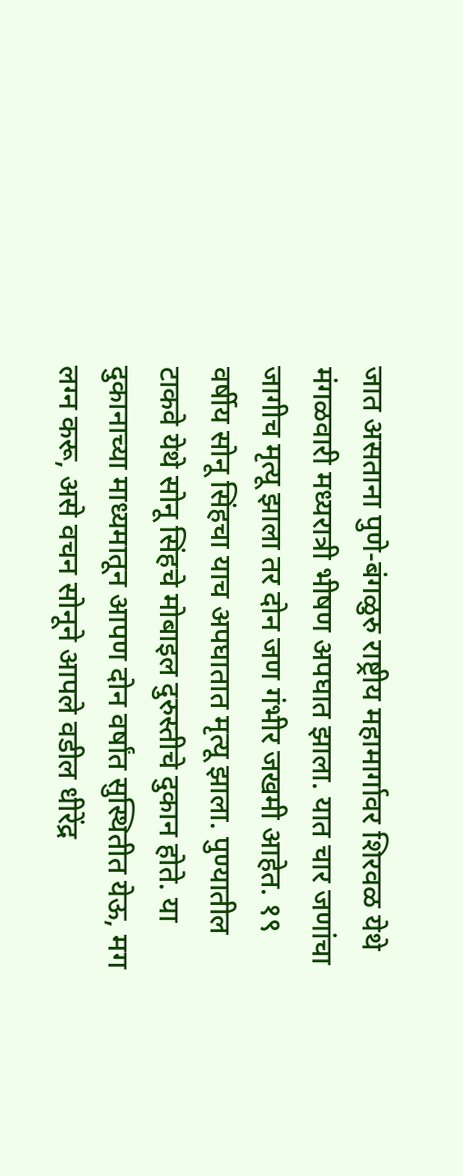जात असताना पुणे-बंगळुरु राष्ट्रीय महामार्गावर शिरवळ येथे मंगळवारी मध्यरात्री भीषण अपघात झाला. यात चार जणांचा जागीच मृत्यू झाला तर दोन जण गंभीर जखमी आहेत. १९ वर्षीय सोनू सिंहचा याच अपघातात मृत्यू झाला. पुण्यातील टाकवे येथे सोनू सिंहचे मोबाइल दुरुस्तीचे दुकान होते. या दुकानाच्या माध्यमातून आपण दोन वर्षांत सुस्थितीत येऊ, मग लग्न करू, असे वचन सोनूने आपले वडील धीरेंद्र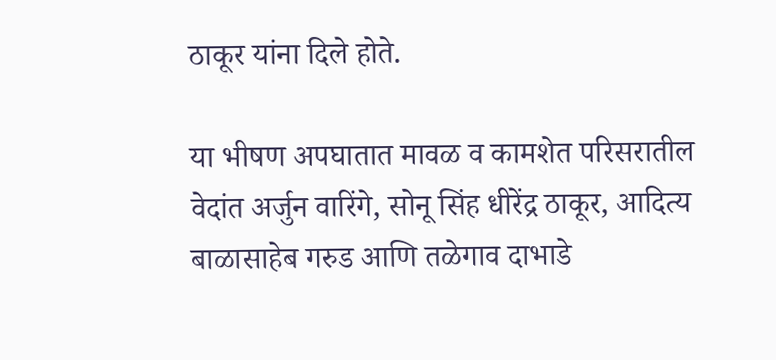ठाकूर यांना दिले होते.

या भीषण अपघातात मावळ व कामशेत परिसरातील वेदांत अर्जुन वारिंगे, सोनू सिंह धीरेंद्र ठाकूर, आदित्य बाळासाहेब गरुड आणि तळेगाव दाभाडे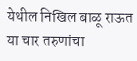येथील निखिल बाळू राऊत या चार तरुणांचा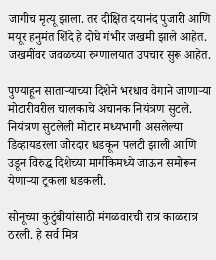जागीच मृत्यू झाला. तर दीक्षित दयानंद पुजारी आणि मयूर हनुमंत शिंदे हे दोघे गंभीर जखमी झाले आहेत. जखमींवर जवळच्या रुग्णालयात उपचार सुरू आहेत.

पुण्याहून साताऱ्याच्या दिशेने भरधाव वेगाने जाणाऱ्या मोटारीवरील चालकाचे अचानक नियंत्रण सुटले. नियंत्रण सुटलेली मोटार मध्यभागी असलेल्या डिव्हायडरला जोरदार धडकून पलटी झाली आणि उडून विरुद्ध दिशेच्या मार्गीकेमध्ये जाऊन समोरून येणाऱ्या ट्रकला धडकली.

सोनूच्या कुटुंबीयांसाठी मंगळवारची रात्र काळरात्र ठरली. हे सर्व मित्र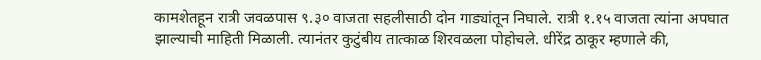कामशेतहून रात्री जवळपास ९.३० वाजता सहलीसाठी दोन गाड्यांतून निघाले. रात्री १.१५ वाजता त्यांना अपघात झाल्याची माहिती मिळाली. त्यानंतर कुटुंबीय तात्काळ शिरवळला पोहोचले. धीरेंद्र ठाकूर म्हणाले की,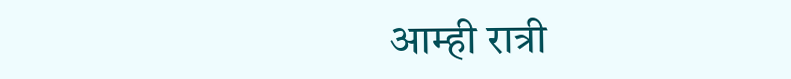आम्ही रात्री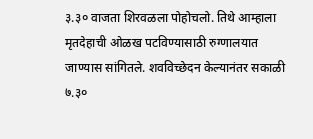३.३० वाजता शिरवळला पोहोचलो. तिथे आम्हाला मृतदेहाची ओळख पटविण्यासाठी रुग्णालयात जाण्यास सांगितले. शवविच्छेदन केल्यानंतर सकाळी ७.३०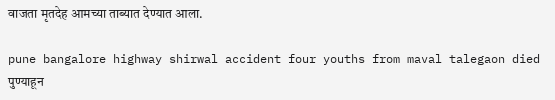वाजता मृतदेह आमच्या ताब्यात देण्यात आला.

pune bangalore highway shirwal accident four youths from maval talegaon died
पुण्याहून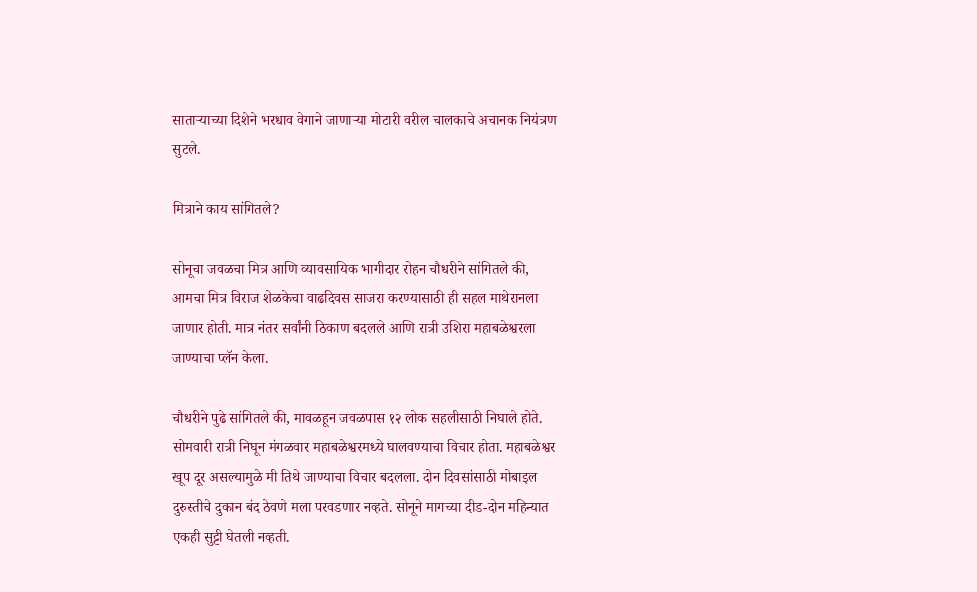साताऱ्याच्या दिशेने भरधाव वेगाने जाणाऱ्या मोटारी वरील चालकाचे अचानक नियंत्रण सुटले.

मित्राने काय सांगितले?

सोनूचा जवळचा मित्र आणि व्यावसायिक भागीदार रोहन चौधरीने सांगितले की, आमचा मित्र विराज शेळकेचा वाढदिवस साजरा करण्यासाठी ही सहल माथेरानला जाणार होती. मात्र नंतर सर्वांनी ठिकाण बदलले आणि रात्री उशिरा महाबळेश्वरला जाण्याचा प्लॅन केला.

चौधरीने पुढे सांगितले की, मावळहून जवळपास १२ लोक सहलीसाठी निघाले होते. सोमवारी रात्री निघून मंगळवार महाबळेश्वरमध्ये घालवण्याचा विचार होता. महाबळेश्वर खूप दूर असल्यामुळे मी तिथे जाण्याचा विचार बदलला. दोन दिवसांसाठी मोबाइल दुरुस्तीचे दुकान बंद ठेवणे मला परवडणार नव्हते. सोनूने मागच्या दीड-दोन महिन्यात एकही सुट्टी घेतली नव्हती.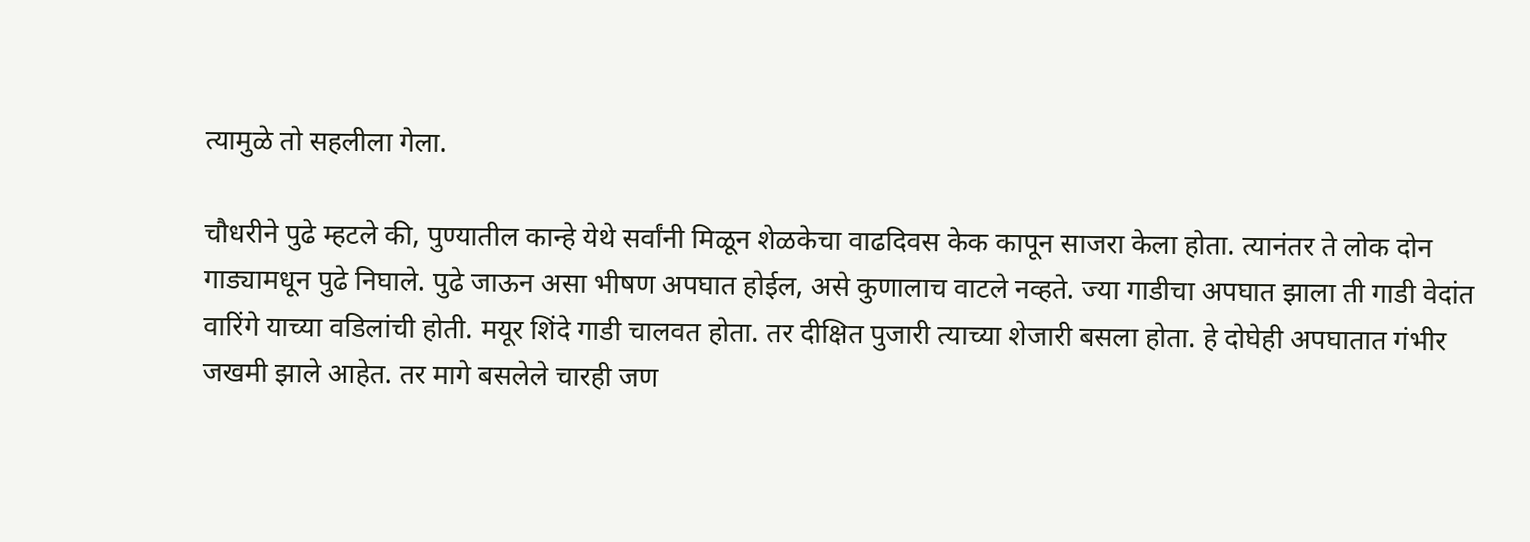त्यामुळे तो सहलीला गेला.

चौधरीने पुढे म्हटले की, पुण्यातील कान्हे येथे सर्वांनी मिळून शेळकेचा वाढदिवस केक कापून साजरा केला होता. त्यानंतर ते लोक दोन गाड्यामधून पुढे निघाले. पुढे जाऊन असा भीषण अपघात होईल, असे कुणालाच वाटले नव्हते. ज्या गाडीचा अपघात झाला ती गाडी वेदांत वारिंगे याच्या वडिलांची होती. मयूर शिंदे गाडी चालवत होता. तर दीक्षित पुजारी त्याच्या शेजारी बसला होता. हे दोघेही अपघातात गंभीर जखमी झाले आहेत. तर मागे बसलेले चारही जण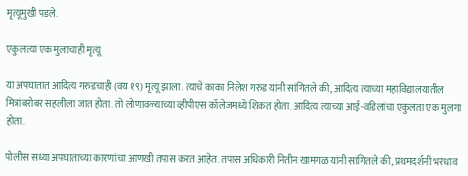मृत्यूमुखी पडले.

एकुलत्या एक मुलाचाही मृत्यू

या अपघातात आदित्य गरुडचाही (वय १९) मृत्यू झाला. त्याचे काका निलेश गरुड यांनी सांगितले की, आदित्य त्याच्या महाविद्यालयातील मित्रांबरोबर सहलीला जात होता. तो लोणावळ्याच्या व्हीपीएस कॉलेजमध्ये शिकत होता. आदित्य त्याच्या आई-वडिलांचा एकुलता एक मुलगा होता.

पोलीस सध्या अपघाताच्या कारणांचा आणखी तपास करत आहेत. तपास अधिकारी नितीन खामगळ यांनी सांगितले की, प्रथमदर्शनी भरधाव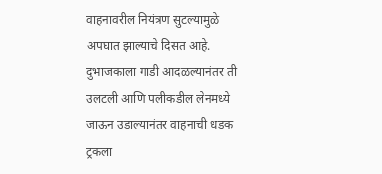वाहनावरील नियंत्रण सुटल्यामुळे अपघात झाल्याचे दिसत आहे. दुभाजकाला गाडी आदळल्यानंतर ती उलटली आणि पलीकडील लेनमध्ये जाऊन उडाल्यानंतर वाहनाची धडक ट्रकला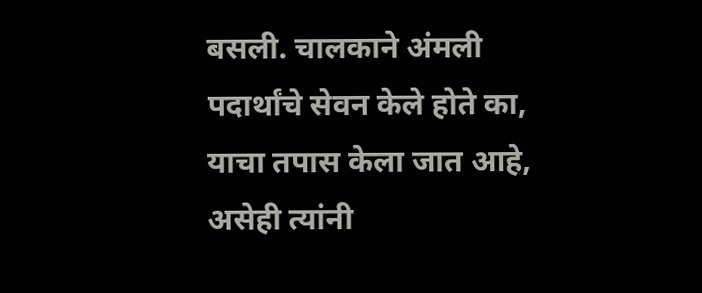बसली. चालकाने अंमली पदार्थांचे सेवन केले होते का, याचा तपास केला जात आहे, असेही त्यांनी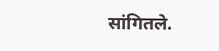सांगितले.